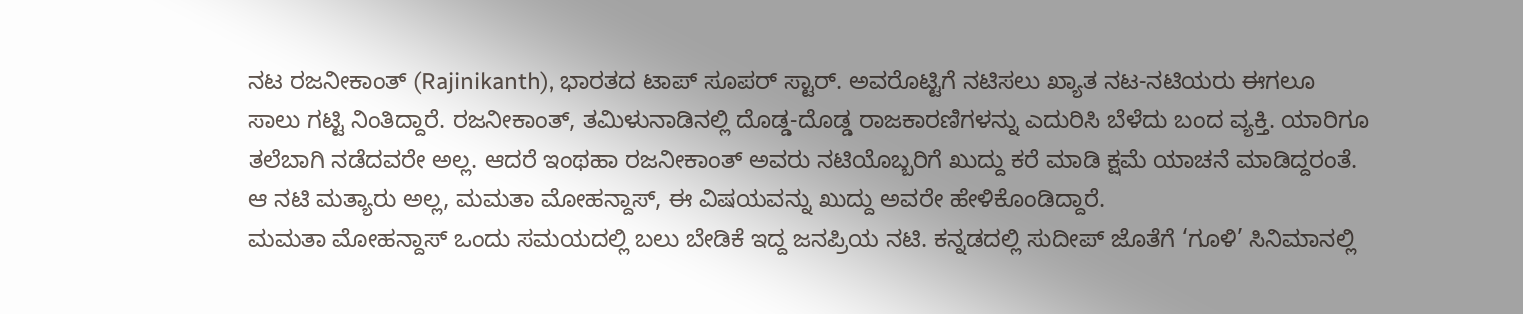ನಟ ರಜನೀಕಾಂತ್ (Rajinikanth), ಭಾರತದ ಟಾಪ್ ಸೂಪರ್ ಸ್ಟಾರ್. ಅವರೊಟ್ಟಿಗೆ ನಟಿಸಲು ಖ್ಯಾತ ನಟ-ನಟಿಯರು ಈಗಲೂ ಸಾಲು ಗಟ್ಟಿ ನಿಂತಿದ್ದಾರೆ. ರಜನೀಕಾಂತ್, ತಮಿಳುನಾಡಿನಲ್ಲಿ ದೊಡ್ಡ-ದೊಡ್ಡ ರಾಜಕಾರಣಿಗಳನ್ನು ಎದುರಿಸಿ ಬೆಳೆದು ಬಂದ ವ್ಯಕ್ತಿ. ಯಾರಿಗೂ ತಲೆಬಾಗಿ ನಡೆದವರೇ ಅಲ್ಲ. ಆದರೆ ಇಂಥಹಾ ರಜನೀಕಾಂತ್ ಅವರು ನಟಿಯೊಬ್ಬರಿಗೆ ಖುದ್ದು ಕರೆ ಮಾಡಿ ಕ್ಷಮೆ ಯಾಚನೆ ಮಾಡಿದ್ದರಂತೆ. ಆ ನಟಿ ಮತ್ಯಾರು ಅಲ್ಲ, ಮಮತಾ ಮೋಹನ್ದಾಸ್, ಈ ವಿಷಯವನ್ನು ಖುದ್ದು ಅವರೇ ಹೇಳಿಕೊಂಡಿದ್ದಾರೆ.
ಮಮತಾ ಮೋಹನ್ದಾಸ್ ಒಂದು ಸಮಯದಲ್ಲಿ ಬಲು ಬೇಡಿಕೆ ಇದ್ದ ಜನಪ್ರಿಯ ನಟಿ. ಕನ್ನಡದಲ್ಲಿ ಸುದೀಪ್ ಜೊತೆಗೆ ‘ಗೂಳಿ’ ಸಿನಿಮಾನಲ್ಲಿ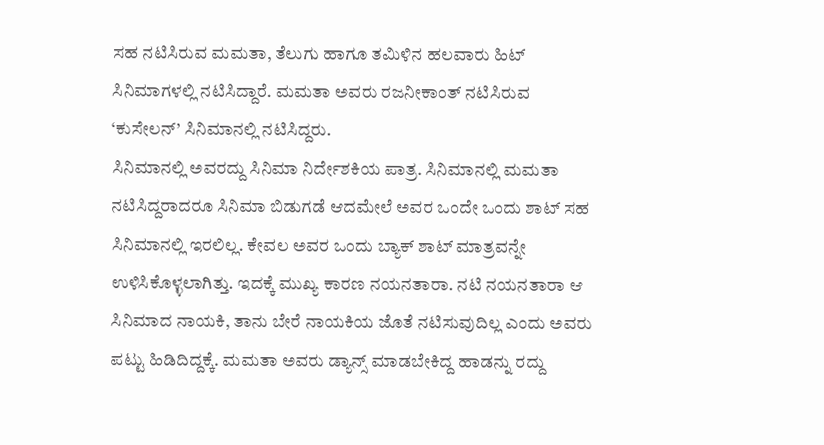ಸಹ ನಟಿಸಿರುವ ಮಮತಾ, ತೆಲುಗು ಹಾಗೂ ತಮಿಳಿನ ಹಲವಾರು ಹಿಟ್ ಸಿನಿಮಾಗಳಲ್ಲಿ ನಟಿಸಿದ್ದಾರೆ. ಮಮತಾ ಅವರು ರಜನೀಕಾಂತ್ ನಟಿಸಿರುವ ‘ಕುಸೇಲನ್’ ಸಿನಿಮಾನಲ್ಲಿ ನಟಿಸಿದ್ದರು.
ಸಿನಿಮಾನಲ್ಲಿ ಅವರದ್ದು ಸಿನಿಮಾ ನಿರ್ದೇಶಕಿಯ ಪಾತ್ರ. ಸಿನಿಮಾನಲ್ಲಿ ಮಮತಾ ನಟಿಸಿದ್ದರಾದರೂ ಸಿನಿಮಾ ಬಿಡುಗಡೆ ಆದಮೇಲೆ ಅವರ ಒಂದೇ ಒಂದು ಶಾಟ್ ಸಹ ಸಿನಿಮಾನಲ್ಲಿ ಇರಲಿಲ್ಲ. ಕೇವಲ ಅವರ ಒಂದು ಬ್ಯಾಕ್ ಶಾಟ್ ಮಾತ್ರವನ್ನೇ ಉಳಿಸಿಕೊಳ್ಳಲಾಗಿತ್ತು. ಇದಕ್ಕೆ ಮುಖ್ಯ ಕಾರಣ ನಯನತಾರಾ. ನಟಿ ನಯನತಾರಾ ಆ ಸಿನಿಮಾದ ನಾಯಕಿ, ತಾನು ಬೇರೆ ನಾಯಕಿಯ ಜೊತೆ ನಟಿಸುವುದಿಲ್ಲ ಎಂದು ಅವರು ಪಟ್ಟು ಹಿಡಿದಿದ್ದಕ್ಕೆ. ಮಮತಾ ಅವರು ಡ್ಯಾನ್ಸ್ ಮಾಡಬೇಕಿದ್ದ ಹಾಡನ್ನು ರದ್ದು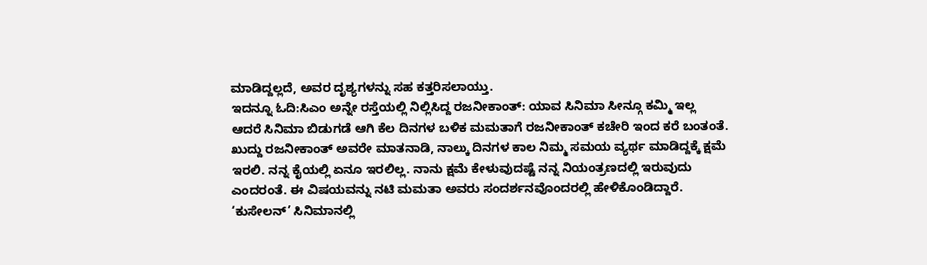ಮಾಡಿದ್ದಲ್ಲದೆ, ಅವರ ದೃಶ್ಯಗಳನ್ನು ಸಹ ಕತ್ತರಿಸಲಾಯ್ತು.
ಇದನ್ನೂ ಓದಿ:ಸಿಎಂ ಅನ್ನೇ ರಸ್ತೆಯಲ್ಲಿ ನಿಲ್ಲಿಸಿದ್ದ ರಜನೀಕಾಂತ್: ಯಾವ ಸಿನಿಮಾ ಸೀನ್ಗೂ ಕಮ್ಮಿ ಇಲ್ಲ
ಆದರೆ ಸಿನಿಮಾ ಬಿಡುಗಡೆ ಆಗಿ ಕೆಲ ದಿನಗಳ ಬಳಿಕ ಮಮತಾಗೆ ರಜನೀಕಾಂತ್ ಕಚೇರಿ ಇಂದ ಕರೆ ಬಂತಂತೆ. ಖುದ್ದು ರಜನೀಕಾಂತ್ ಅವರೇ ಮಾತನಾಡಿ, ನಾಲ್ಕು ದಿನಗಳ ಕಾಲ ನಿಮ್ಮ ಸಮಯ ವ್ಯರ್ಥ ಮಾಡಿದ್ದಕ್ಕೆ ಕ್ಷಮೆ ಇರಲಿ. ನನ್ನ ಕೈಯಲ್ಲಿ ಏನೂ ಇರಲಿಲ್ಲ. ನಾನು ಕ್ಷಮೆ ಕೇಳುವುದಷ್ಟೆ ನನ್ನ ನಿಯಂತ್ರಣದಲ್ಲಿ ಇರುವುದು ಎಂದರಂತೆ. ಈ ವಿಷಯವನ್ನು ನಟಿ ಮಮತಾ ಅವರು ಸಂದರ್ಶನವೊಂದರಲ್ಲಿ ಹೇಳಿಕೊಂಡಿದ್ದಾರೆ.
‘ಕುಸೇಲನ್’ ಸಿನಿಮಾನಲ್ಲಿ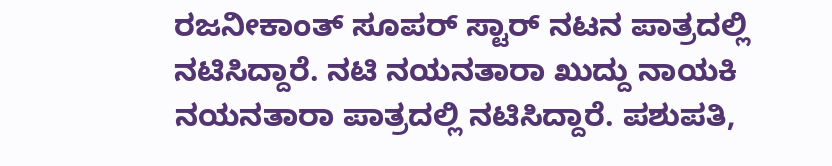ರಜನೀಕಾಂತ್ ಸೂಪರ್ ಸ್ಟಾರ್ ನಟನ ಪಾತ್ರದಲ್ಲಿ ನಟಿಸಿದ್ದಾರೆ. ನಟಿ ನಯನತಾರಾ ಖುದ್ದು ನಾಯಕಿ ನಯನತಾರಾ ಪಾತ್ರದಲ್ಲಿ ನಟಿಸಿದ್ದಾರೆ. ಪಶುಪತಿ,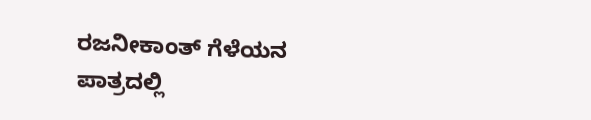ರಜನೀಕಾಂತ್ ಗೆಳೆಯನ ಪಾತ್ರದಲ್ಲಿ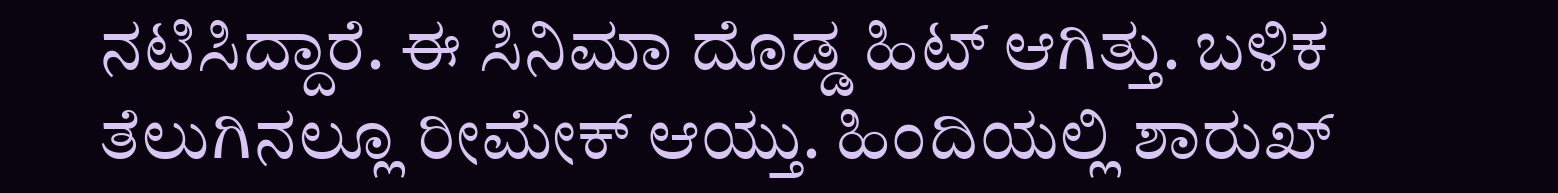ನಟಿಸಿದ್ದಾರೆ. ಈ ಸಿನಿಮಾ ದೊಡ್ಡ ಹಿಟ್ ಆಗಿತ್ತು. ಬಳಿಕ ತೆಲುಗಿನಲ್ಲೂ ರೀಮೇಕ್ ಆಯ್ತು. ಹಿಂದಿಯಲ್ಲಿ ಶಾರುಖ್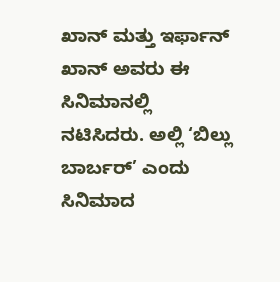ಖಾನ್ ಮತ್ತು ಇರ್ಫಾನ್ ಖಾನ್ ಅವರು ಈ ಸಿನಿಮಾನಲ್ಲಿ ನಟಿಸಿದರು. ಅಲ್ಲಿ ‘ಬಿಲ್ಲು ಬಾರ್ಬರ್’ ಎಂದು ಸಿನಿಮಾದ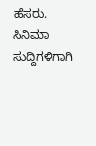ಹೆಸರು.
ಸಿನಿಮಾ ಸುದ್ದಿಗಳಿಗಾಗಿ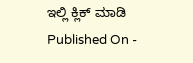ಇಲ್ಲಿ ಕ್ಲಿಕ್ ಮಾಡಿ
Published On -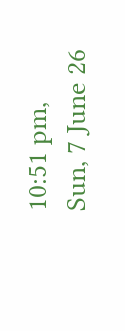10:51 pm, Sun, 7 June 26